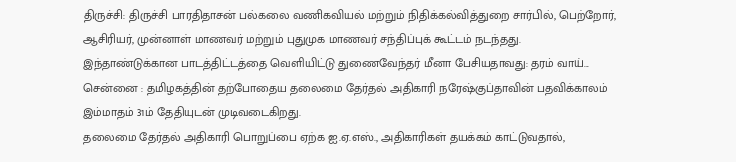திருச்சி: திருச்சி பாரதிதாசன் பல்கலை வணிகவியல் மற்றும் நிதிக்கல்வித்துறை சார்பில், பெற்றோர், ஆசிரியர், முன்னாள் மாணவர் மற்றும் புதுமுக மாணவர் சந்திப்புக் கூட்டம் நடந்தது.
இந்தாண்டுக்கான பாடத்திட்டத்தை வெளியிட்டு துணைவேந்தர் மீனா பேசியதாவது: தரம் வாய்...
சென்னை : தமிழகத்தின் தற்போதைய தலைமை தேர்தல் அதிகாரி நரேஷ்குப்தாவின் பதவிக்காலம் இம்மாதம் 31ம் தேதியுடன் முடிவடைகிறது.
தலைமை தேர்தல் அதிகாரி பொறுப்பை ஏற்க ஐ.ஏ.எஸ்., அதிகாரிகள் தயக்கம் காட்டுவதால்,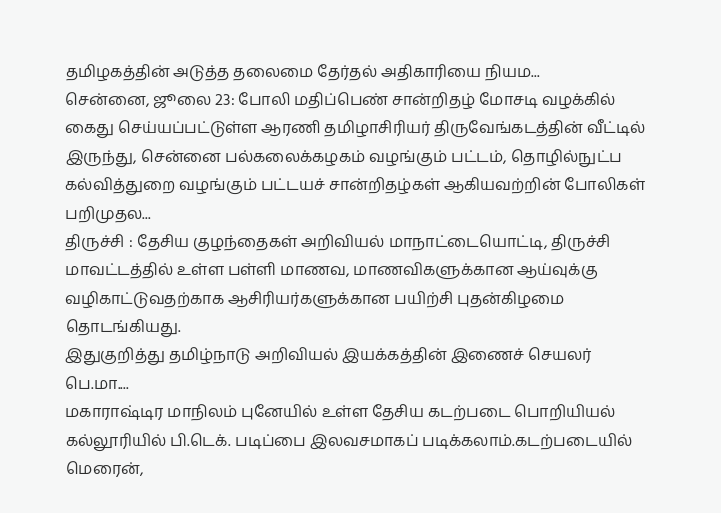தமிழகத்தின் அடுத்த தலைமை தேர்தல் அதிகாரியை நியம...
சென்னை, ஜூலை 23: போலி மதிப்பெண் சான்றிதழ் மோசடி வழக்கில் கைது செய்யப்பட்டுள்ள ஆரணி தமிழாசிரியர் திருவேங்கடத்தின் வீட்டில் இருந்து, சென்னை பல்கலைக்கழகம் வழங்கும் பட்டம், தொழில்நுட்ப கல்வித்துறை வழங்கும் பட்டயச் சான்றிதழ்கள் ஆகியவற்றின் போலிகள் பறிமுதல...
திருச்சி : தேசிய குழந்தைகள் அறிவியல் மாநாட்டையொட்டி, திருச்சி மாவட்டத்தில் உள்ள பள்ளி மாணவ, மாணவிகளுக்கான ஆய்வுக்கு வழிகாட்டுவதற்காக ஆசிரியர்களுக்கான பயிற்சி புதன்கிழமை தொடங்கியது.
இதுகுறித்து தமிழ்நாடு அறிவியல் இயக்கத்தின் இணைச் செயலர் பெ.மா....
மகாராஷ்டிர மாநிலம் புனேயில் உள்ள தேசிய கடற்படை பொறியியல் கல்லூரியில் பி.டெக். படிப்பை இலவசமாகப் படிக்கலாம்.கடற்படையில் மெரைன்,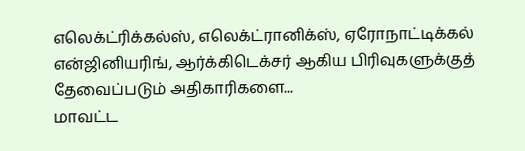எலெக்ட்ரிக்கல்ஸ், எலெக்ட்ரானிக்ஸ், ஏரோநாட்டிக்கல் என்ஜினியரிங், ஆர்க்கிடெக்சர் ஆகிய பிரிவுகளுக்குத் தேவைப்படும் அதிகாரிகளை...
மாவட்ட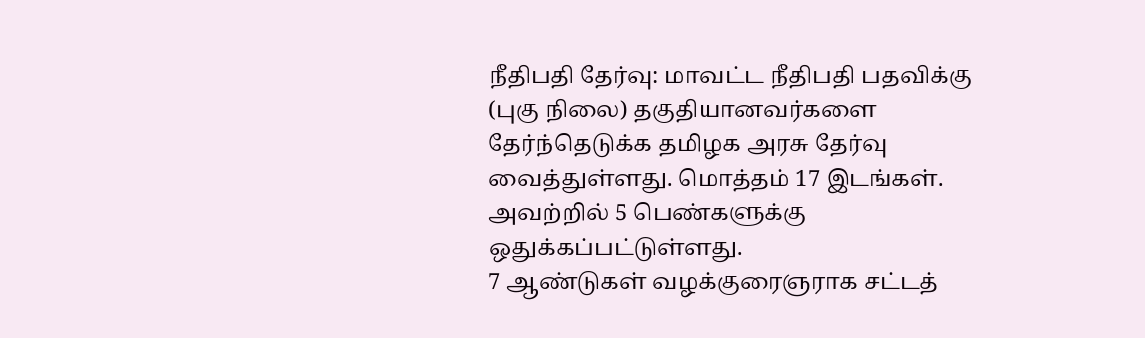நீதிபதி தேர்வு: மாவட்ட நீதிபதி பதவிக்கு (புகு நிலை) தகுதியானவர்களை தேர்ந்தெடுக்க தமிழக அரசு தேர்வு வைத்துள்ளது. மொத்தம் 17 இடங்கள். அவற்றில் 5 பெண்களுக்கு ஒதுக்கப்பட்டுள்ளது.
7 ஆண்டுகள் வழக்குரைஞராக சட்டத்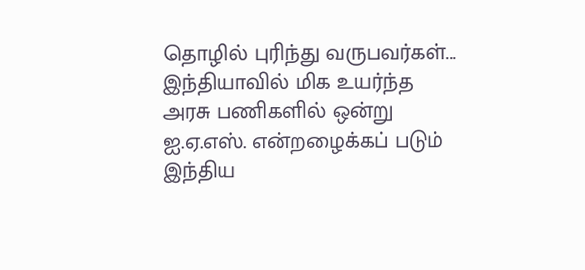தொழில் புரிந்து வருபவர்கள்...
இந்தியாவில் மிக உயர்ந்த அரசு பணிகளில் ஒன்று ஐ.ஏ.எஸ். என்றழைக்கப் படும் இந்திய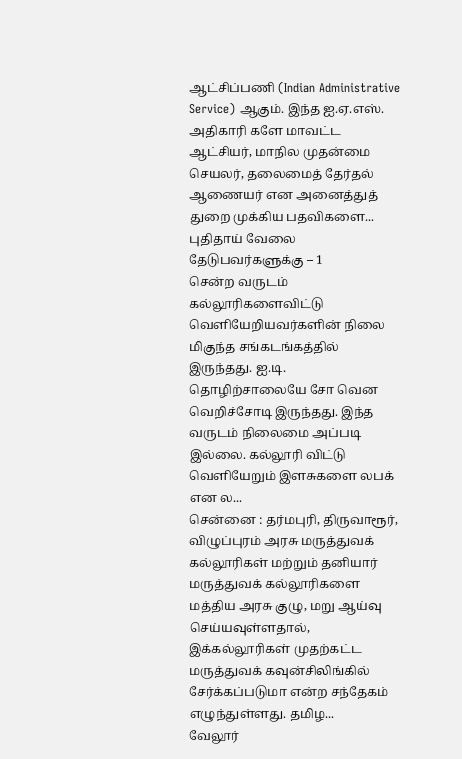ஆட்சிப்பணி (Indian Administrative Service) ஆகும். இந்த ஐ.ஏ.எஸ். அதிகாரி களே மாவட்ட ஆட்சியர், மாநில முதன்மை செயலர், தலைமைத் தேர்தல் ஆணையர் என அனைத்துத் துறை முக்கிய பதவிகளை...
புதிதாய் வேலை தேடுபவர்களுக்கு – 1
சென்ற வருடம் கல்லூரிகளைவிட்டு வெளியேறியவர்களின் நிலை மிகுந்த சங்கடங்கத்தில் இருந்தது. ஐ.டி. தொழிற்சாலையே சோ வென வெறிச்சோடி இருந்தது. இந்த வருடம் நிலைமை அப்படி இல்லை. கல்லூரி விட்டு வெளியேறும் இளசுகளை லபக் என ல...
சென்னை : தர்மபுரி, திருவாரூர், விழுப்புரம் அரசு மருத்துவக் கல்லூரிகள் மற்றும் தனியார் மருத்துவக் கல்லூரிகளை மத்திய அரசு குழு, மறு ஆய்வு செய்யவுள்ளதால், இக்கல்லூரிகள் முதற்கட்ட மருத்துவக் கவுன்சிலிங்கில் சேர்க்கப்படுமா என்ற சந்தேகம் எழுந்துள்ளது. தமிழ...
வேலூர்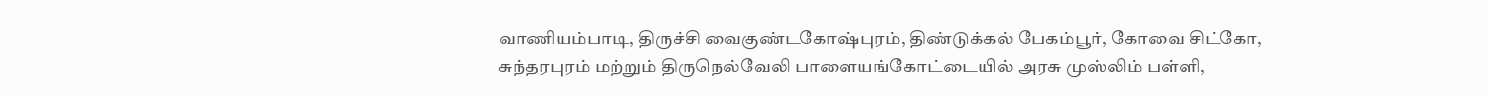வாணியம்பாடி, திருச்சி வைகுண்டகோஷ்புரம், திண்டுக்கல் பேகம்பூர், கோவை சிட்கோ, சுந்தரபுரம் மற்றும் திருநெல்வேலி பாளையங்கோட்டையில் அரசு முஸ்லிம் பள்ளி,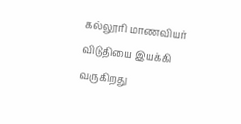கல்லூரி மாணவியர் விடுதியை இயக்கி வருகிறது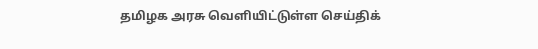தமிழக அரசு வெளியிட்டுள்ள செய்திக்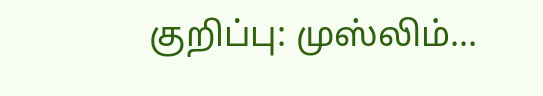குறிப்பு: முஸ்லிம்...